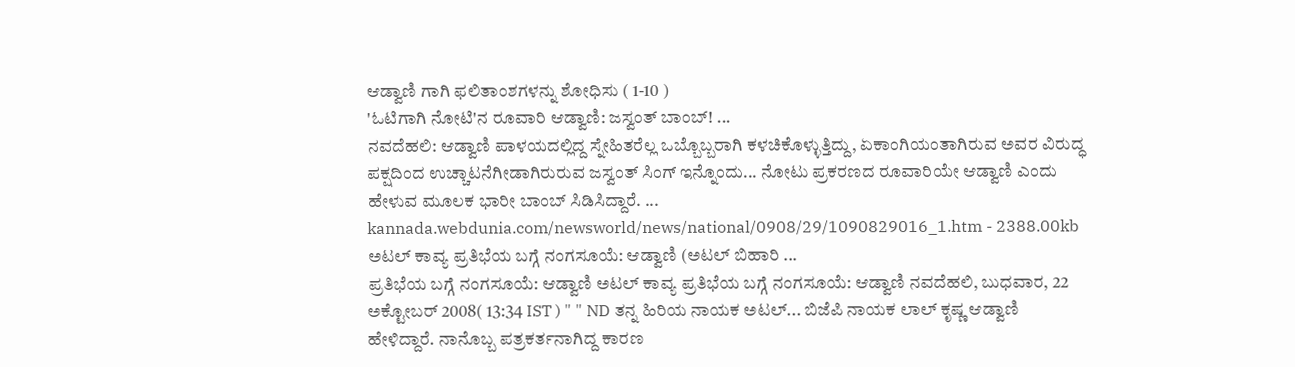ಆಡ್ವಾಣಿ ಗಾಗಿ ಫಲಿತಾಂಶಗಳನ್ನು ಶೋಧಿಸು ( 1-10 )
'ಓಟಿಗಾಗಿ ನೋಟಿ'ನ ರೂವಾರಿ ಆಡ್ವಾಣಿ: ಜಸ್ವಂತ್ ಬಾಂಬ್! ...
ನವದೆಹಲಿ: ಆಡ್ವಾಣಿ ಪಾಳಯದಲ್ಲಿದ್ದ ಸ್ನೇಹಿತರೆಲ್ಲ ಒಬ್ಬೊಬ್ಬರಾಗಿ ಕಳಚಿಕೊಳ್ಳುತ್ತಿದ್ದು, ಏಕಾಂಗಿಯಂತಾಗಿರುವ ಅವರ ವಿರುದ್ಧ ಪಕ್ಷದಿಂದ ಉಚ್ಚಾಟನೆಗೀಡಾಗಿರುರುವ ಜಸ್ವಂತ್ ಸಿಂಗ್ ಇನ್ನೊಂದು... ನೋಟು ಪ್ರಕರಣದ ರೂವಾರಿಯೇ ಆಡ್ವಾಣಿ ಎಂದು ಹೇಳುವ ಮೂಲಕ ಭಾರೀ ಬಾಂಬ್ ಸಿಡಿಸಿದ್ದಾರೆ. ...
kannada.webdunia.com/newsworld/news/national/0908/29/1090829016_1.htm - 2388.00kb
ಅಟಲ್ ಕಾವ್ಯ ಪ್ರತಿಭೆಯ ಬಗ್ಗೆ ನಂಗಸೂಯೆ: ಆಡ್ವಾಣಿ (ಅಟಲ್ ಬಿಹಾರಿ ...
ಪ್ರತಿಭೆಯ ಬಗ್ಗೆ ನಂಗಸೂಯೆ: ಆಡ್ವಾಣಿ ಅಟಲ್ ಕಾವ್ಯ ಪ್ರತಿಭೆಯ ಬಗ್ಗೆ ನಂಗಸೂಯೆ: ಆಡ್ವಾಣಿ ನವದೆಹಲಿ, ಬುಧವಾರ, 22 ಅಕ್ಟೋಬರ್ 2008( 13:34 IST ) " " ND ತನ್ನ ಹಿರಿಯ ನಾಯಕ ಅಟಲ್... ಬಿಜೆಪಿ ನಾಯಕ ಲಾಲ್ ಕೃಷ್ಣ ಆಡ್ವಾಣಿ ಹೇಳಿದ್ದಾರೆ. ನಾನೊಬ್ಬ ಪತ್ರಕರ್ತನಾಗಿದ್ದ ಕಾರಣ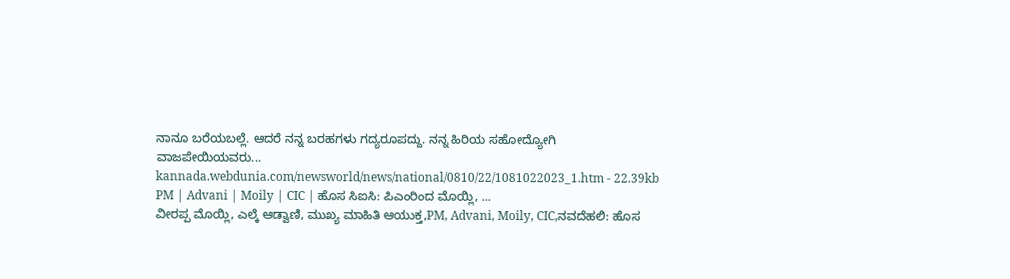ನಾನೂ ಬರೆಯಬಲ್ಲೆ. ಆದರೆ ನನ್ನ ಬರಹಗಳು ಗದ್ಯರೂಪದ್ದು. ನನ್ನ ಹಿರಿಯ ಸಹೋದ್ಯೋಗಿ ವಾಜಪೇಯಿಯವರು...
kannada.webdunia.com/newsworld/news/national/0810/22/1081022023_1.htm - 22.39kb
PM | Advani | Moily | CIC | ಹೊಸ ಸಿಐಸಿ: ಪಿಎಂರಿಂದ ಮೊಯ್ಲಿ, ...
ವೀರಪ್ಪ ಮೊಯ್ಲಿ, ಎಲ್ಕೆ ಆಡ್ವಾಣಿ, ಮುಖ್ಯ ಮಾಹಿತಿ ಆಯುಕ್ತ,PM, Advani, Moily, CIC,ನವದೆಹಲಿ: ಹೊಸ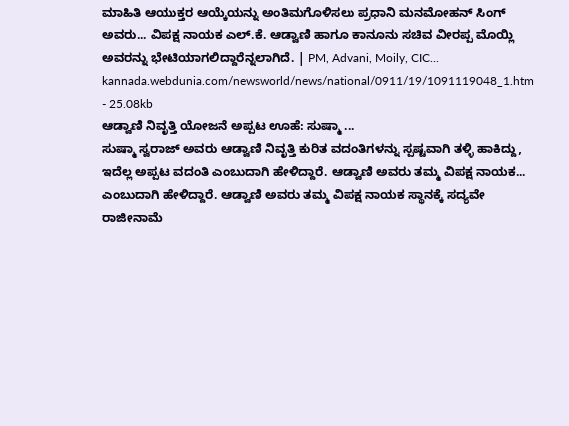ಮಾಹಿತಿ ಆಯುಕ್ತರ ಆಯ್ಕೆಯನ್ನು ಅಂತಿಮಗೊಳಿಸಲು ಪ್ರಧಾನಿ ಮನಮೋಹನ್ ಸಿಂಗ್ ಅವರು... ವಿಪಕ್ಷ ನಾಯಕ ಎಲ್.ಕೆ. ಆಡ್ವಾಣಿ ಹಾಗೂ ಕಾನೂನು ಸಚಿವ ವೀರಪ್ಪ ಮೊಯ್ಲಿ ಅವರನ್ನು ಭೇಟಿಯಾಗಲಿದ್ದಾರೆನ್ನಲಾಗಿದೆ. | PM, Advani, Moily, CIC...
kannada.webdunia.com/newsworld/news/national/0911/19/1091119048_1.htm - 25.08kb
ಆಡ್ವಾಣಿ ನಿವೃತ್ತಿ ಯೋಜನೆ ಅಪ್ಪಟ ಊಹೆ: ಸುಷ್ಮಾ ...
ಸುಷ್ಮಾ ಸ್ವರಾಜ್ ಅವರು ಆಡ್ವಾಣಿ ನಿವೃತ್ತಿ ಕುರಿತ ವದಂತಿಗಳನ್ನು ಸ್ಪಷ್ಟವಾಗಿ ತಳ್ಳಿ ಹಾಕಿದ್ದು, ಇದೆಲ್ಲ ಅಪ್ಪಟ ವದಂತಿ ಎಂಬುದಾಗಿ ಹೇಳಿದ್ದಾರೆ. ಆಡ್ವಾಣಿ ಅವರು ತಮ್ಮ ವಿಪಕ್ಷ ನಾಯಕ... ಎಂಬುದಾಗಿ ಹೇಳಿದ್ದಾರೆ. ಆಡ್ವಾಣಿ ಅವರು ತಮ್ಮ ವಿಪಕ್ಷ ನಾಯಕ ಸ್ಥಾನಕ್ಕೆ ಸದ್ಯವೇ ರಾಜೀನಾಮೆ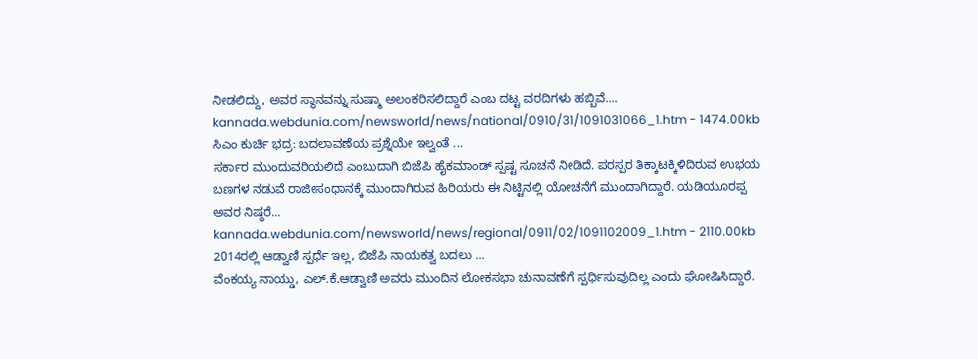ನೀಡಲಿದ್ದು, ಅವರ ಸ್ಥಾನವನ್ನು ಸುಷ್ಮಾ ಅಲಂಕರಿಸಲಿದ್ದಾರೆ ಎಂಬ ದಟ್ಟ ವರದಿಗಳು ಹಬ್ಬಿವೆ....
kannada.webdunia.com/newsworld/news/national/0910/31/1091031066_1.htm - 1474.00kb
ಸಿಎಂ ಕುರ್ಚಿ ಭದ್ರ: ಬದಲಾವಣೆಯ ಪ್ರಶ್ನೆಯೇ ಇಲ್ವಂತೆ ...
ಸರ್ಕಾರ ಮುಂದುವರಿಯಲಿದೆ ಎಂಬುದಾಗಿ ಬಿಜೆಪಿ ಹೈಕಮಾಂಡ್ ಸ್ಪಷ್ಟ ಸೂಚನೆ ನೀಡಿದೆ. ಪರಸ್ಪರ ತಿಕ್ಕಾಟಕ್ಕಿಳಿದಿರುವ ಉಭಯ ಬಣಗಳ ನಡುವೆ ರಾಜೀಸಂಧಾನಕ್ಕೆ ಮುಂದಾಗಿರುವ ಹಿರಿಯರು ಈ ನಿಟ್ಟಿನಲ್ಲಿ ಯೋಚನೆಗೆ ಮುಂದಾಗಿದ್ದಾರೆ. ಯಡಿಯೂರಪ್ಪ ಅವರ ನಿಷ್ಠರೆ...
kannada.webdunia.com/newsworld/news/regional/0911/02/1091102009_1.htm - 2110.00kb
2014ರಲ್ಲಿ ಆಡ್ವಾಣಿ ಸ್ಪರ್ಧೆ ಇಲ್ಲ, ಬಿಜೆಪಿ ನಾಯಕತ್ವ ಬದಲು ...
ವೆಂಕಯ್ಯ ನಾಯ್ಡು, ಎಲ್.ಕೆ.ಆಡ್ವಾಣಿ ಅವರು ಮುಂದಿನ ಲೋಕಸಭಾ ಚುನಾವಣೆಗೆ ಸ್ಪರ್ಧಿಸುವುದಿಲ್ಲ ಎಂದು ಘೋಷಿಸಿದ್ದಾರೆ.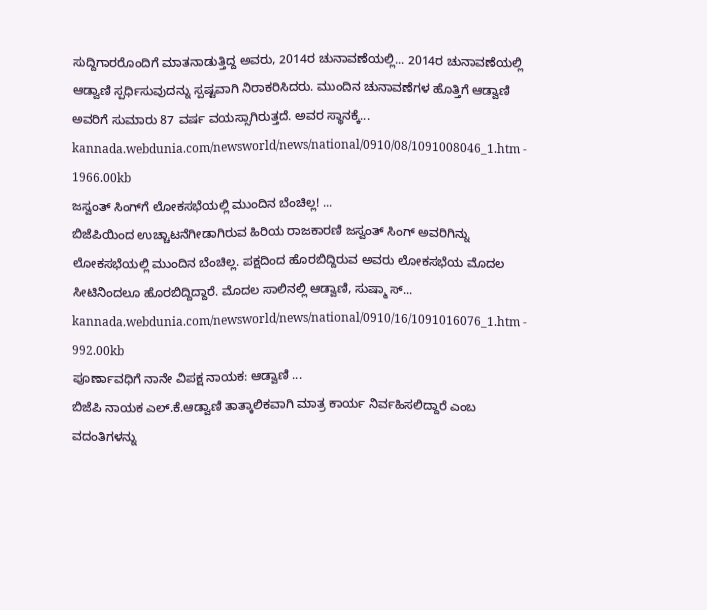ಸುದ್ದಿಗಾರರೊಂದಿಗೆ ಮಾತನಾಡುತ್ತಿದ್ದ ಅವರು, 2014ರ ಚುನಾವಣೆಯಲ್ಲಿ... 2014ರ ಚುನಾವಣೆಯಲ್ಲಿ ಆಡ್ವಾಣಿ ಸ್ಪರ್ಧಿಸುವುದನ್ನು ಸ್ಪಷ್ಟವಾಗಿ ನಿರಾಕರಿಸಿದರು. ಮುಂದಿನ ಚುನಾವಣೆಗಳ ಹೊತ್ತಿಗೆ ಆಡ್ವಾಣಿ ಅವರಿಗೆ ಸುಮಾರು 87 ವರ್ಷ ವಯಸ್ಸಾಗಿರುತ್ತದೆ. ಅವರ ಸ್ಥಾನಕ್ಕೆ...
kannada.webdunia.com/newsworld/news/national/0910/08/1091008046_1.htm - 1966.00kb
ಜಸ್ವಂತ್ ಸಿಂಗ್‌ಗೆ ಲೋಕಸಭೆಯಲ್ಲಿ ಮುಂದಿನ ಬೆಂಚಿಲ್ಲ! ...
ಬಿಜೆಪಿಯಿಂದ ಉಚ್ಚಾಟನೆಗೀಡಾಗಿರುವ ಹಿರಿಯ ರಾಜಕಾರಣಿ ಜಸ್ವಂತ್ ಸಿಂಗ್ ಅವರಿಗಿನ್ನು ಲೋಕಸಭೆಯಲ್ಲಿ ಮುಂದಿನ ಬೆಂಚಿಲ್ಲ. ಪಕ್ಷದಿಂದ ಹೊರಬಿದ್ದಿರುವ ಅವರು ಲೋಕಸಭೆಯ ಮೊದಲ ಸೀಟಿನಿಂದಲೂ ಹೊರಬಿದ್ದಿದ್ದಾರೆ. ಮೊದಲ ಸಾಲಿನಲ್ಲಿ ಆಡ್ವಾಣಿ, ಸುಷ್ಮಾ ಸ್...
kannada.webdunia.com/newsworld/news/national/0910/16/1091016076_1.htm - 992.00kb
ಪೂರ್ಣಾವಧಿಗೆ ನಾನೇ ವಿಪಕ್ಷ ನಾಯಕ: ಆಡ್ವಾಣಿ ...
ಬಿಜೆಪಿ ನಾಯಕ ಎಲ್.ಕೆ.ಆಡ್ವಾಣಿ ತಾತ್ಕಾಲಿಕವಾಗಿ ಮಾತ್ರ ಕಾರ್ಯ ನಿರ್ವಹಿಸಲಿದ್ದಾರೆ ಎಂಬ ವದಂತಿಗಳನ್ನು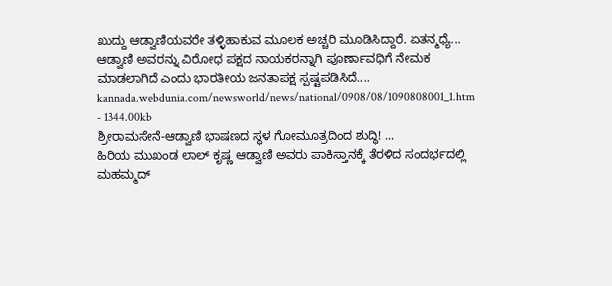ಖುದ್ದು ಆಡ್ವಾಣಿಯವರೇ ತಳ್ಳಿಹಾಕುವ ಮೂಲಕ ಅಚ್ಚರಿ ಮೂಡಿಸಿದ್ದಾರೆ. ಏತನ್ಮಧ್ಯೆ... ಆಡ್ವಾಣಿ ಅವರನ್ನು ವಿರೋಧ ಪಕ್ಷದ ನಾಯಕರನ್ನಾಗಿ ಪೂರ್ಣಾವಧಿಗೆ ನೇಮಕ ಮಾಡಲಾಗಿದೆ ಎಂದು ಭಾರತೀಯ ಜನತಾಪಕ್ಷ ಸ್ಪಷ್ಟಪಡಿಸಿದೆ....
kannada.webdunia.com/newsworld/news/national/0908/08/1090808001_1.htm - 1344.00kb
ಶ್ರೀರಾಮಸೇನೆ-ಆಡ್ವಾಣಿ ಭಾಷಣದ ಸ್ಥಳ ಗೋಮೂತ್ರದಿಂದ ಶುದ್ಧಿ! ...
ಹಿರಿಯ ಮುಖಂಡ ಲಾಲ್ ಕೃಷ್ಣ ಆಡ್ವಾಣಿ ಅವರು ಪಾಕಿಸ್ತಾನಕ್ಕೆ ತೆರಳಿದ ಸಂದರ್ಭದಲ್ಲಿ ಮಹಮ್ಮದ್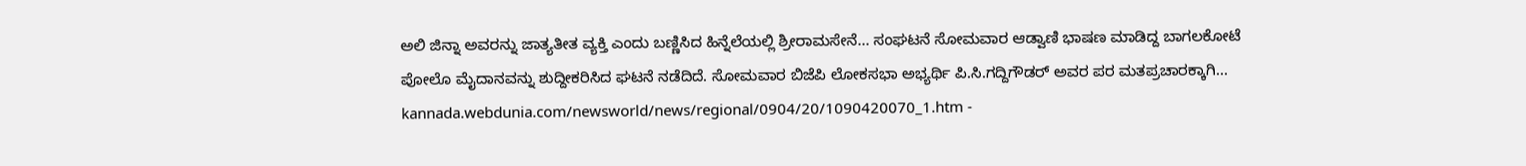ಅಲಿ ಜಿನ್ನಾ ಅವರನ್ನು ಜಾತ್ಯತೀತ ವ್ಯಕ್ತಿ ಎಂದು ಬಣ್ಣಿಸಿದ ಹಿನ್ನೆಲೆಯಲ್ಲಿ ಶ್ರೀರಾಮಸೇನೆ... ಸಂಘಟನೆ ಸೋಮವಾರ ಆಡ್ವಾಣಿ ಭಾಷಣ ಮಾಡಿದ್ದ ಬಾಗಲಕೋಟೆ ಪೋಲೊ ಮೈದಾನವನ್ನು ಶುದ್ದೀಕರಿಸಿದ ಘಟನೆ ನಡೆದಿದೆ. ಸೋಮವಾರ ಬಿಜೆಪಿ ಲೋಕಸಭಾ ಅಭ್ಯರ್ಥಿ ಪಿ.ಸಿ.ಗದ್ದಿಗೌಡರ್ ಅವರ ಪರ ಮತಪ್ರಚಾರಕ್ಕಾಗಿ...
kannada.webdunia.com/newsworld/news/regional/0904/20/1090420070_1.htm -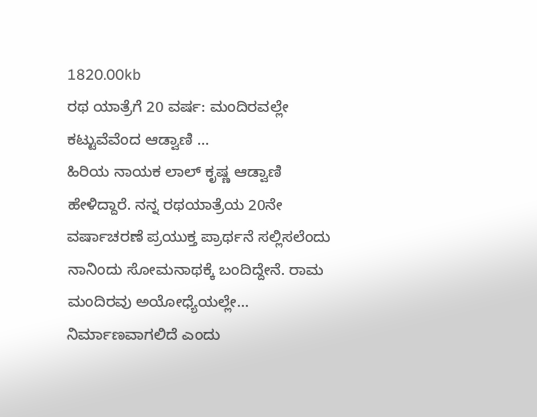1820.00kb
ರಥ ಯಾತ್ರೆಗೆ 20 ವರ್ಷ: ಮಂದಿರವಲ್ಲೇ ಕಟ್ಟುವೆವೆಂದ ಆಡ್ವಾಣಿ ...
ಹಿರಿಯ ನಾಯಕ ಲಾಲ್ ಕೃಷ್ಣ ಆಡ್ವಾಣಿ ಹೇಳಿದ್ದಾರೆ. ನನ್ನ ರಥಯಾತ್ರೆಯ 20ನೇ ವರ್ಷಾಚರಣೆ ಪ್ರಯುಕ್ತ ಪ್ರಾರ್ಥನೆ ಸಲ್ಲಿಸಲೆಂದು ನಾನಿಂದು ಸೋಮನಾಥಕ್ಕೆ ಬಂದಿದ್ದೇನೆ. ರಾಮ ಮಂದಿರವು ಅಯೋಧ್ಯೆಯಲ್ಲೇ... ನಿರ್ಮಾಣವಾಗಲಿದೆ ಎಂದು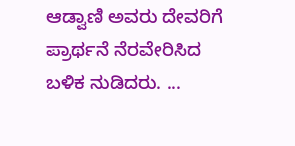ಆಡ್ವಾಣಿ ಅವರು ದೇವರಿಗೆ ಪ್ರಾರ್ಥನೆ ನೆರವೇರಿಸಿದ ಬಳಿಕ ನುಡಿದರು. ...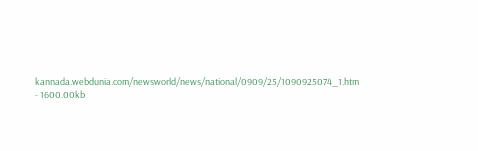kannada.webdunia.com/newsworld/news/national/0909/25/1090925074_1.htm - 1600.00kb